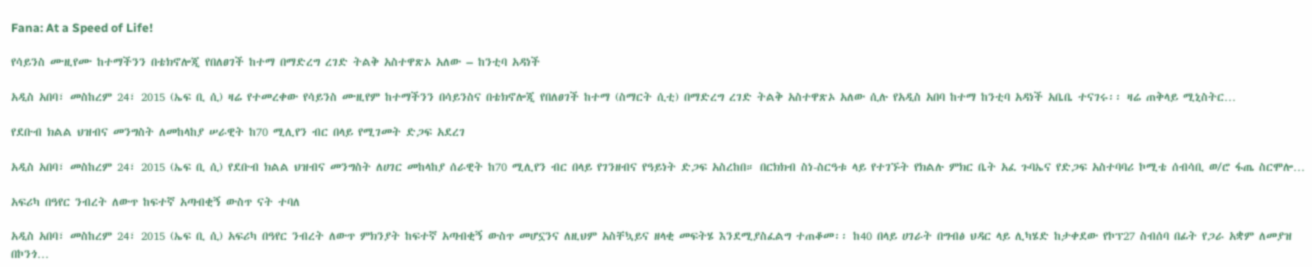Fana: At a Speed of Life!

የሳይንስ ሙዚየሙ ከተማችንን በቴክኖሎጂ የበለፀገች ከተማ በማድረግ ረገድ ትልቅ አስተዋጽኦ አለው – ከንቲባ አዳነች

አዲስ አበባ፣ መስከረም 24፣ 2015 (ኤፍ ቢ ሲ) ዛሬ የተመረቀው የሳይንስ ሙዚየም ከተማችንን በሳይንስና በቴክኖሎጂ የበለፀገች ከተማ (ስማርት ሲቲ) በማድረግ ረገድ ትልቅ አስተዋጽኦ አለው ሲሉ የአዲስ አበባ ከተማ ከንቲባ አዳነች አቤቤ ተናገሩ፡፡ ዛሬ ጠቅላይ ሚኒስትር…

የደቡብ ክልል ህዝብና መንግስት ለመከላከያ ሠራዊት ከ70 ሚሊየን ብር በላይ የሚገመት ድጋፍ አደረገ

አዲስ አበባ፣ መስከረም 24፣ 2015 (ኤፍ ቢ ሲ) የደቡብ ክልል ህዝብና መንግስት ለሀገር መከላከያ ሰራዊት ከ70 ሚሊየን ብር በላይ የገንዘብና የዓይነት ድጋፍ አስረከበ። በርክክብ ስነ-ስርዓቱ ላይ የተገኙት የክልሉ ምክር ቤት አፈ ጉባኤና የድጋፍ አስተባባሪ ኮሚቴ ሰብሳቢ ወ/ሮ ፋጤ ስርሞሎ…

አፍሪካ በዓየር ንብረት ለውጥ ከፍተኛ አጣብቂኝ ውስጥ ናት ተባለ

አዲስ አበባ፣ መስከረም 24፣ 2015 (ኤፍ ቢ ሲ) አፍሪካ በዓየር ንብረት ለውጥ ምክንያት ከፍተኛ አጣብቂኝ ውስጥ መሆኗንና ለዚህም አስቸኳይና ዘላቂ መፍትሄ እንደሚያስፈልግ ተጠቆመ፡፡ ከ40 በላይ ሀገራት በግብፅ ህዳር ላይ ሊካሄድ ከታቀደው የኮፕ27 ስብሰባ በፊት የጋራ አቋም ለመያዝ በኮንጎ…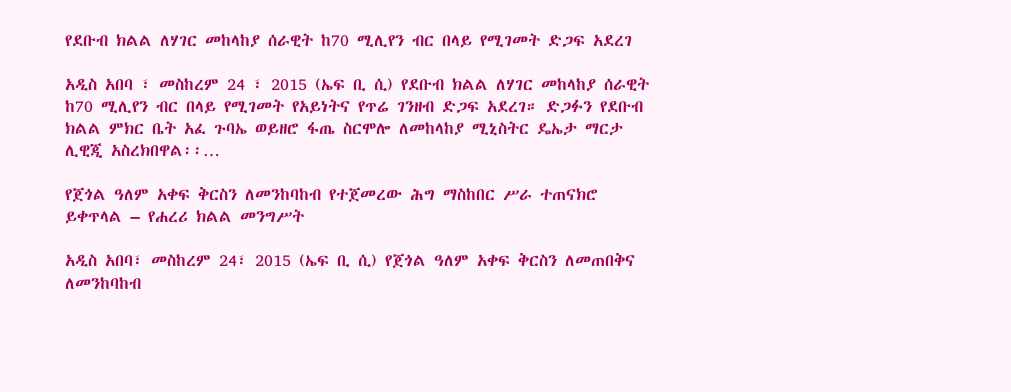የደቡብ ክልል ለሃገር መከላከያ ሰራዊት ከ70 ሚሊየን ብር በላይ የሚገመት ድጋፍ አደረገ

አዲስ አበባ ፣ መስከረም 24 ፣ 2015 (ኤፍ ቢ ሲ) የደቡብ ክልል ለሃገር መከላከያ ሰራዊት ከ70 ሚሊየን ብር በላይ የሚገመት የአይነትና የጥሬ ገንዘብ ድጋፍ አደረገ። ድጋፉን የደቡብ ክልል ምክር ቤት አፈ ጉባኤ ወይዘሮ ፋጤ ስርሞሎ ለመከላከያ ሚኒስትር ዴኤታ ማርታ ሊዊጂ አስረክበዋል፡፡…

የጀጎል ዓለም አቀፍ ቅርስን ለመንከባከብ የተጀመረው ሕግ ማስከበር ሥራ ተጠናክሮ ይቀጥላል – የሐረሪ ክልል መንግሥት

አዲስ አበባ፣ መስከረም 24፣ 2015 (ኤፍ ቢ ሲ) የጀጎል ዓለም አቀፍ ቅርስን ለመጠበቅና ለመንከባከብ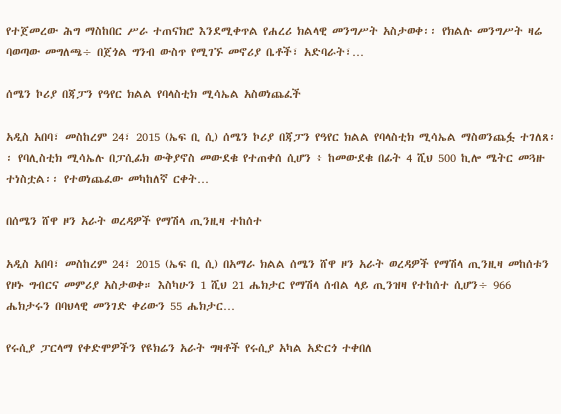የተጀመረው ሕግ ማስከበር ሥራ ተጠናክሮ እንደሚቀጥል የሐረሪ ክልላዊ መንግሥት አስታወቀ፡፡ የክልሉ መንግሥት ዛሬ ባወጣው መግለጫ÷ በጀጎል ግንብ ውስጥ የሚገኙ መኖሪያ ቤቶች፣ አድባራት፣…

ሰሜን ኮሪያ በጃፓን የዓየር ክልል የባላስቲክ ሚሳኤል አስወነጨፈች

አዲስ አበባ፣ መስከረም 24፣ 2015 (ኤፍ ቢ ሲ) ሰሜን ኮሪያ በጃፓን የዓየር ክልል የባላስቲክ ሚሳኤል ማስወንጨፏ ተገለጸ፡፡ የባሊስቲክ ሚሳኤሉ በፓሲፊክ ውቅያኖስ መውደቁ የተጠቀሰ ሲሆን ፥ ከመውደቁ በፊት 4 ሺህ 500 ኪሎ ሜትር መጓዙ ተነስቷል፡፡ የተወነጨፈው መካከለኛ ርቀት…

በሰሜን ሸዋ ዞን አራት ወረዳዎች የማሽላ ጢንዚዛ ተከሰተ

አዲስ አበባ፣ መስከረም 24፣ 2015 (ኤፍ ቢ ሲ) በአማራ ክልል ሰሜን ሸዋ ዞን አራት ወረዳዎች የማሽላ ጢንዚዛ መከሰቱን የዞኑ ግብርና መምሪያ አስታወቀ። እስካሁን 1 ሺህ 21 ሔክታር የማሽላ ሰብል ላይ ጢንዝዛ የተከሰተ ሲሆን÷ 966 ሔክታሩን በባህላዊ መንገድ ቀሪውን 55 ሔክታር…

የሩሲያ ፓርላማ የቀድሞዎችን የዩክሬን አራት ግዛቶች የሩሲያ አካል አድርጎ ተቀበለ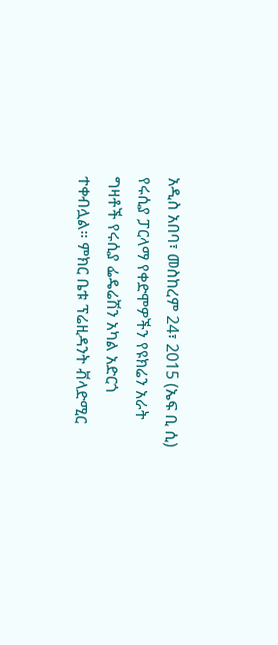አዲስ አበባ፣ መስከረም 24፣ 2015 (ኤፍ ቢ ሲ) የሩሲያ ፓርላማ የቀድሞዎችን የዩክሬን አራት ግዛቶች የሩሲያ ፌዴሬሽን አካል አድርጎ ተቀብሏል። ምክር ቤቱ ፕሬዚዳንት ቭላድሚር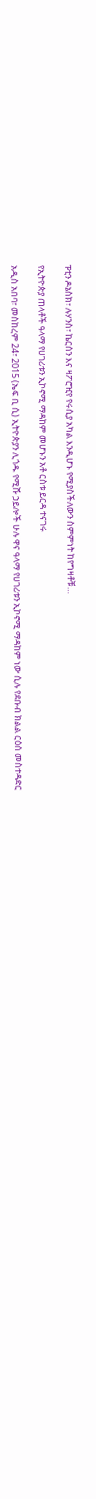ፑቲን ዶኔስክ፣ ሉሃንስ፣ ኬርሰን እና ዛፖሮዢየ የሩሲያ አካል እንዲሆኑ የሚያስችለውን ስምምነት ከየግዛቶቹ…

የኢትዮጵያ ጠላቶች ዓላማ የሀገሪቱን ኢኮኖሚ ማዳከም መሆኑን አቶ ርስቱ ይርዳ ተናገሩ

አዲስ አበባ፣ መስከረም 24፣ 2015 (ኤፍ ቢ ሲ) ኢትዮጵያን ሊጎዱ የሚሹ ኃይሎች ሁሉ ዋና ዓላማ የሀገሪቱን ኢኮኖሚ ማዳከም ነው ሲሉ የደቡብ ክልል ርዕሰ መስተዳድር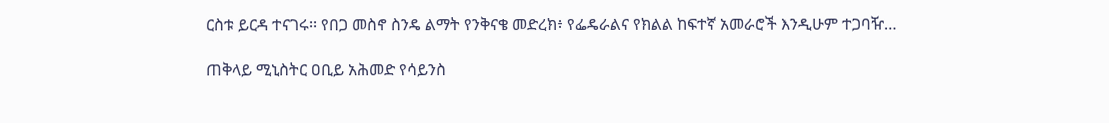ርስቱ ይርዳ ተናገሩ፡፡ የበጋ መስኖ ስንዴ ልማት የንቅናቄ መድረክ፥ የፌዴራልና የክልል ከፍተኛ አመራሮች እንዲሁም ተጋባዥ…

ጠቅላይ ሚኒስትር ዐቢይ አሕመድ የሳይንስ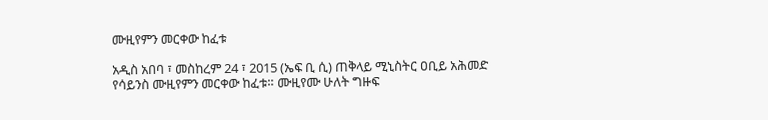ሙዚየምን መርቀው ከፈቱ

አዲስ አበባ ፣ መስከረም 24 ፣ 2015 (ኤፍ ቢ ሲ) ጠቅላይ ሚኒስትር ዐቢይ አሕመድ የሳይንስ ሙዚየምን መርቀው ከፈቱ። ሙዚየሙ ሁለት ግዙፍ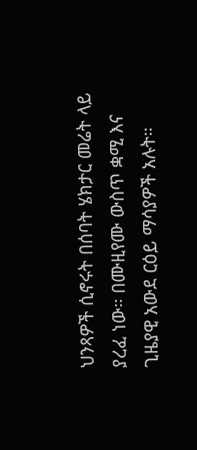ህንጻዎች ሲኖሩት በሰባት ሄክታር መሬት ላይ ያረፈ ነው። በሙዚየሙ ውስጥ ቋሚ እና ጊዜያዊ አውደ ርዕይ ማሳያዎች አሉት።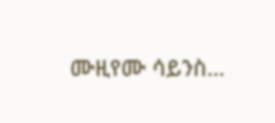ሙዚየሙ ሳይንስ…